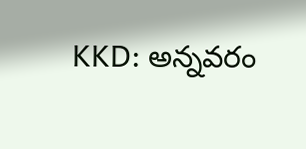KKD: అన్నవరం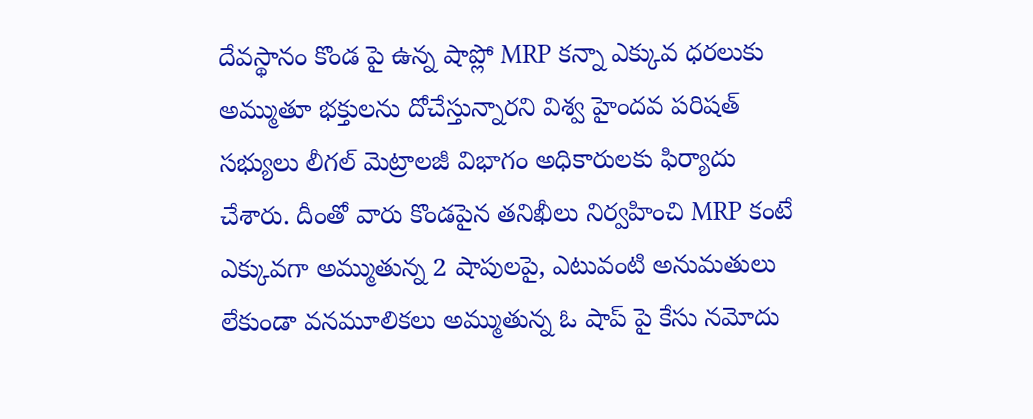దేవస్థానం కొండ పై ఉన్న షాప్లో MRP కన్నా ఎక్కువ ధరలుకు అమ్ముతూ భక్తులను దోచేస్తున్నారని విశ్వ హైందవ పరిషత్ సభ్యులు లీగల్ మెట్రాలజీ విభాగం అధికారులకు ఫిర్యాదు చేశారు. దీంతో వారు కొండపైన తనిఖీలు నిర్వహించి MRP కంటే ఎక్కువగా అమ్ముతున్న 2 షాపులపై, ఎటువంటి అనుమతులు లేకుండా వనమూలికలు అమ్ముతున్న ఓ షాప్ పై కేసు నమోదు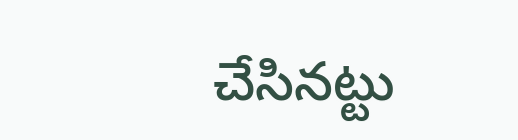చేసినట్టు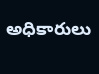అధికారులు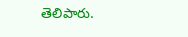తెలిపారు.